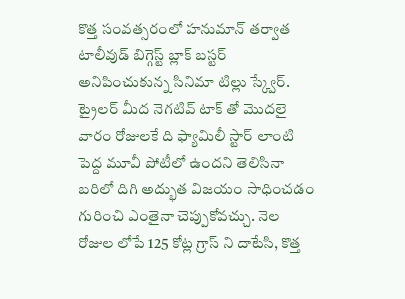కొత్త సంవత్సరంలో హనుమాన్ తర్వాత టాలీవుడ్ బిగ్గెస్ట్ బ్లాక్ బస్టర్ అనిపించుకున్న సినిమా టిల్లు స్క్వేర్. ట్రైలర్ మీద నెగటివ్ టాక్ తో మొదలై వారం రోజులకే ది ఫ్యామిలీ స్టార్ లాంటి పెద్ద మూవీ పోటీలో ఉందని తెలిసినా బరిలో దిగి అద్భుత విజయం సాధించడం గురించి ఎంతైనా చెప్పుకోవచ్చు. నెల రోజుల లోపే 125 కోట్ల గ్రాస్ ని దాటేసి, కొత్త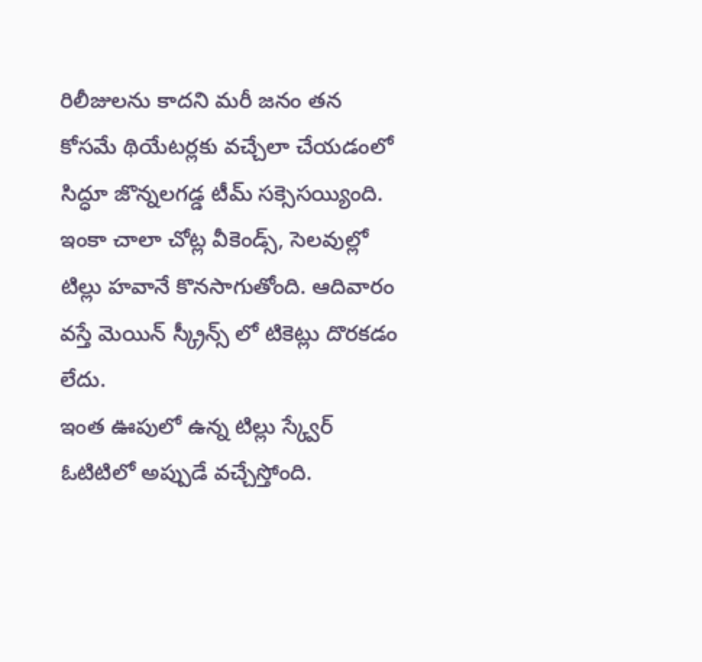రిలీజులను కాదని మరీ జనం తన కోసమే థియేటర్లకు వచ్చేలా చేయడంలో సిద్ధూ జొన్నలగడ్డ టీమ్ సక్సెసయ్యింది. ఇంకా చాలా చోట్ల వీకెండ్స్, సెలవుల్లో టిల్లు హవానే కొనసాగుతోంది. ఆదివారం వస్తే మెయిన్ స్క్రీన్స్ లో టికెట్లు దొరకడం లేదు.
ఇంత ఊపులో ఉన్న టిల్లు స్క్వేర్ ఓటిటిలో అప్పుడే వచ్చేస్తోంది.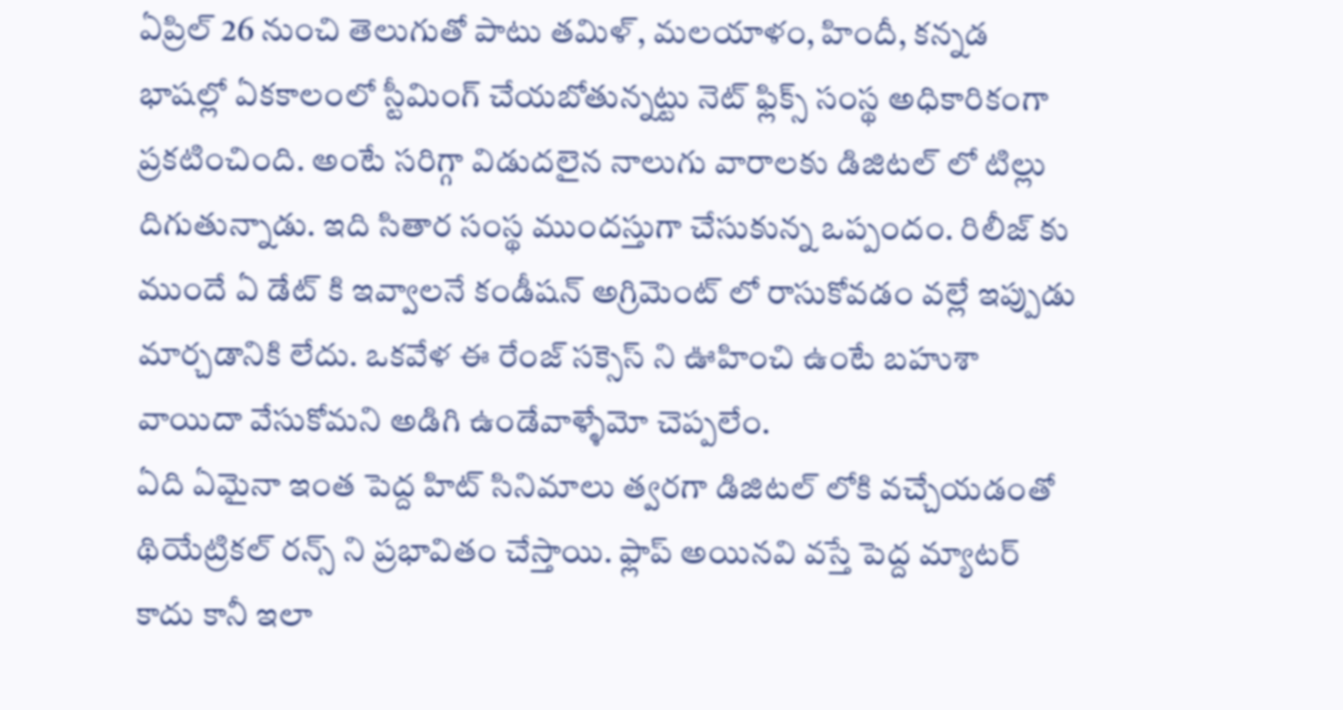ఏప్రిల్ 26 నుంచి తెలుగుతో పాటు తమిళ్, మలయాళం, హిందీ, కన్నడ భాషల్లో ఏకకాలంలో స్టీమింగ్ చేయబోతున్నట్టు నెట్ ఫ్లిక్స్ సంస్థ అధికారికంగా ప్రకటించింది. అంటే సరిగ్గా విడుదలైన నాలుగు వారాలకు డిజిటల్ లో టిల్లు దిగుతున్నాడు. ఇది సితార సంస్థ ముందస్తుగా చేసుకున్న ఒప్పందం. రిలీజ్ కు ముందే ఏ డేట్ కి ఇవ్వాలనే కండీషన్ అగ్రిమెంట్ లో రాసుకోవడం వల్లే ఇప్పుడు మార్చడానికి లేదు. ఒకవేళ ఈ రేంజ్ సక్సెస్ ని ఊహించి ఉంటే బహుశా వాయిదా వేసుకోమని అడిగి ఉండేవాళ్ళేమో చెప్పలేం.
ఏది ఏమైనా ఇంత పెద్ద హిట్ సినిమాలు త్వరగా డిజిటల్ లోకి వచ్చేయడంతో థియేట్రికల్ రన్స్ ని ప్రభావితం చేస్తాయి. ఫ్లాప్ అయినవి వస్తే పెద్ద మ్యాటర్ కాదు కానీ ఇలా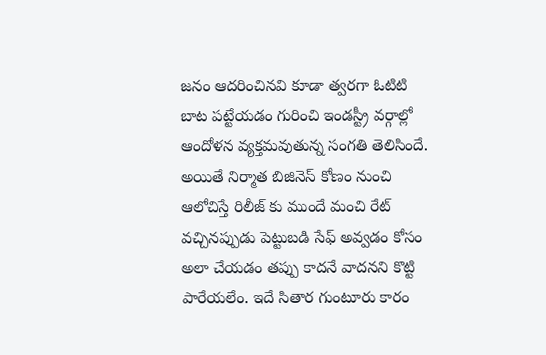జనం ఆదరించినవి కూడా త్వరగా ఓటిటి బాట పట్టేయడం గురించి ఇండస్ట్రీ వర్గాల్లో ఆందోళన వ్యక్తమవుతున్న సంగతి తెలిసిందే. అయితే నిర్మాత బిజినెస్ కోణం నుంచి ఆలోచిస్తే రిలీజ్ కు ముందే మంచి రేట్ వచ్చినప్పుడు పెట్టుబడి సేఫ్ అవ్వడం కోసం అలా చేయడం తప్పు కాదనే వాదనని కొట్టి పారేయలేం. ఇదే సితార గుంటూరు కారం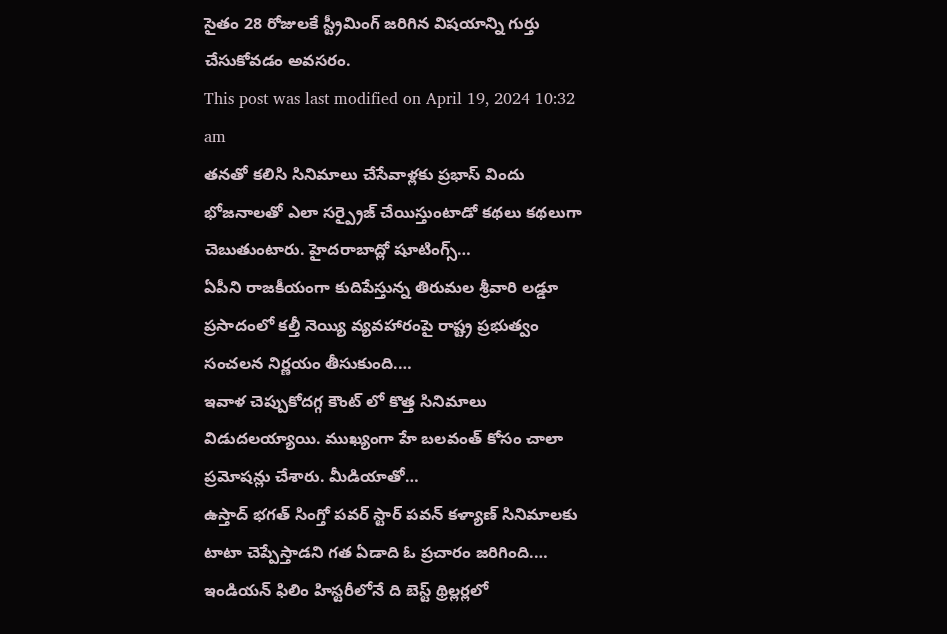సైతం 28 రోజులకే స్ట్రీమింగ్ జరిగిన విషయాన్ని గుర్తు చేసుకోవడం అవసరం.
This post was last modified on April 19, 2024 10:32 am
తనతో కలిసి సినిమాలు చేసేవాళ్లకు ప్రభాస్ విందు భోజనాలతో ఎలా సర్ప్రైజ్ చేయిస్తుంటాడో కథలు కథలుగా చెబుతుంటారు. హైదరాబాద్లో షూటింగ్స్…
ఏపీని రాజకీయంగా కుదిపేస్తున్న తిరుమల శ్రీవారి లడ్డూ ప్రసాదంలో కల్తీ నెయ్యి వ్యవహారంపై రాష్ట్ర ప్రభుత్వం సంచలన నిర్ణయం తీసుకుంది.…
ఇవాళ చెప్పుకోదగ్గ కౌంట్ లో కొత్త సినిమాలు విడుదలయ్యాయి. ముఖ్యంగా హే బలవంత్ కోసం చాలా ప్రమోషన్లు చేశారు. మీడియాతో…
ఉస్తాద్ భగత్ సింగ్తో పవర్ స్టార్ పవన్ కళ్యాణ్ సినిమాలకు టాటా చెప్పేస్తాడని గత ఏడాది ఓ ప్రచారం జరిగింది.…
ఇండియన్ ఫిలిం హిస్టరీలోనే ది బెస్ట్ థ్రిల్లర్లలో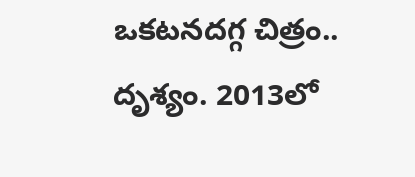ఒకటనదగ్గ చిత్రం.. దృశ్యం. 2013లో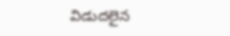విడుదలైన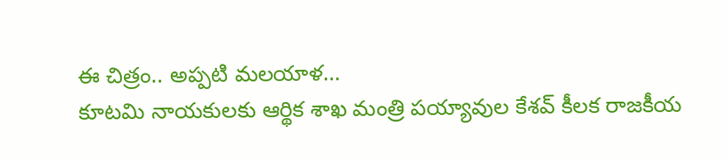ఈ చిత్రం.. అప్పటి మలయాళ…
కూటమి నాయకులకు ఆర్థిక శాఖ మంత్రి పయ్యావుల కేశవ్ కీలక రాజకీయ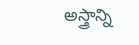అస్త్రాన్ని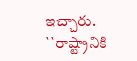ఇచ్చారు. ``రాష్ట్రానికి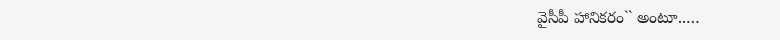వైసీపీ హానికరం`` అంటూ..…